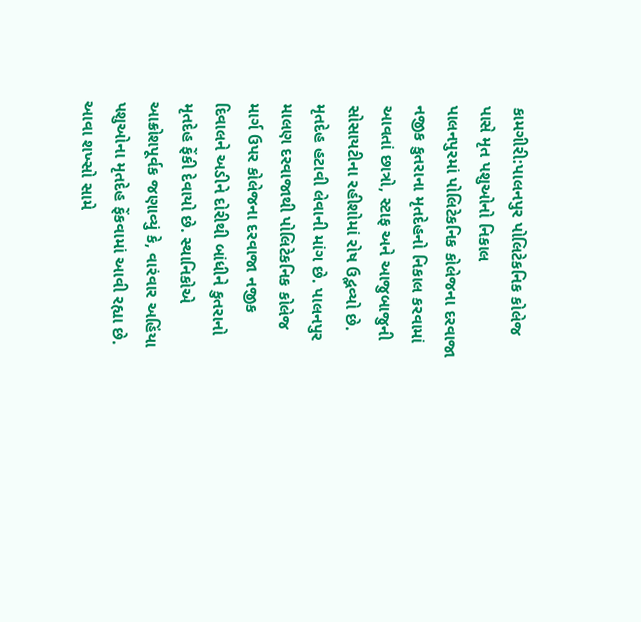કામગીરી:પાલનપુર પોલિટેકનિક કોલેજ પાસે મૃત પશુઓનો નિકાલ
પાલનપુરમાં પોલિટેકનિક કોલેજના દરવાજા નજીક કુતરાના મૃતદેહનો નિકાલ કરવામાં આવતાં છાત્રો, સ્ટાફ અને આજુબાજુની સોસાયટીના રહીશોમાં રોષ ઉદ્ભવ્યો છે. મૃતદેહ હટાવી લેવાની માંગ છે. પાલનપુર માલણ દરવાજાથી પોલિટેકનિક કોલેજ માર્ગ ઉપર કોલેજના દરવાજા નજીક દિવાલને અડીને દોરીથી બાંધીને કુતરાનો મૃતદેહ ફેંકી દેવાયો છે. સ્થાનિકોએ આક્રોશપૂર્વક જણાવ્યું કે, વારંવાર અહિંયા પશુઓના મૃતદેહ ફેંકવામાં આવી રહ્યા છે. આવા શખ્સો સામે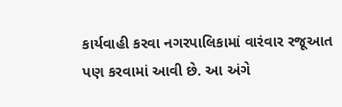કાર્યવાહી કરવા નગરપાલિકામાં વારંવાર રજૂઆત પણ કરવામાં આવી છે. આ અંગે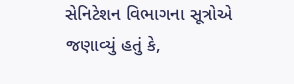સેનિટેશન વિભાગના સૂત્રોએ જણાવ્યું હતું કે,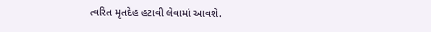ત્વરિત મૃતદેહ હટાવી લેવામાં આવશે.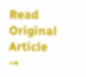Read Original Article →